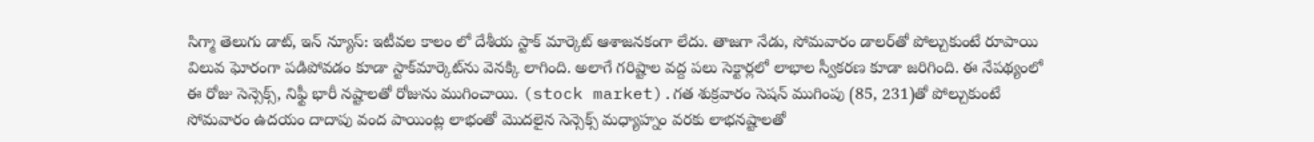సిగ్మా తెలుగు డాట్, ఇన్ న్యూస్: ఇటీవల కాలం లో దేశీయ స్టాక్ మార్కెట్ ఆశాజనకంగా లేదు. తాజగా నేడు, సోమవారం డాలర్‌తో పోల్చుకుంటే రూపాయి విలువ ఘోరంగా పడిపోవడం కూడా స్టాక్‌మార్కెట్‌ను వెనక్కి లాగింది. అలాగే గరిష్టాల వద్ద పలు సెక్టార్లలో లాభాల స్వీకరణ కూడా జరిగింది. ఈ నేపథ్యంలో ఈ రోజు సెన్సెక్స్, నిఫ్టీ భారీ నష్టాలతో రోజును ముగించాయి. (stock market).గత శుక్రవారం సెషన్ ముగింపు (85, 231)తో పోల్చుకుంటే సోమవారం ఉదయం దాదాపు వంద పాయింట్ల లాభంతో మొదలైన సెన్సెక్స్ మధ్యాహ్నం వరకు లాభనష్టాలతో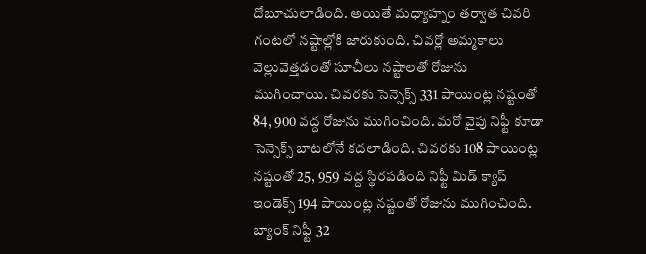దోబూచులాడింది. అయితే మధ్యాహ్నం తర్వాత చివరి గంటలో నష్టాల్లోకి జారుకుంది. చివర్లో అమ్మకాలు వెల్లువెత్తడంతో సూచీలు నష్టాలతో రోజును ముగించాయి. చివరకు సెన్సెక్స్ 331 పాయింట్ల నష్టంతో 84, 900 వద్ద రోజును ముగించింది. మరో వైపు నిఫ్టీ కూడా సెన్సెక్స్ బాటలోనే కదలాడింది. చివరకు 108 పాయింట్ల నష్టంతో 25, 959 వద్ద స్థిరపడింది నిఫ్టీ మిడ్ క్యాప్ ఇండెక్స్ 194 పాయింట్ల నష్టంతో రోజును ముగించింది. బ్యాంక్ నిఫ్టీ 32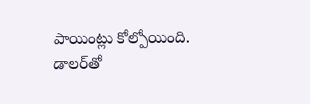పాయింట్లు కోల్పోయింది. డాలర్‌తో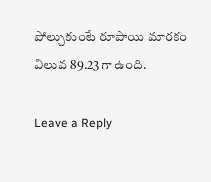పోల్చుకుంటే రూపాయి మారకం విలువ 89.23గా ఉంది.

Leave a Reply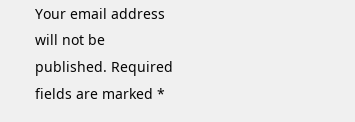Your email address will not be published. Required fields are marked *